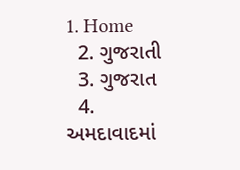1. Home
  2. ગુજરાતી
  3. ગુજરાત
  4. અમદાવાદમાં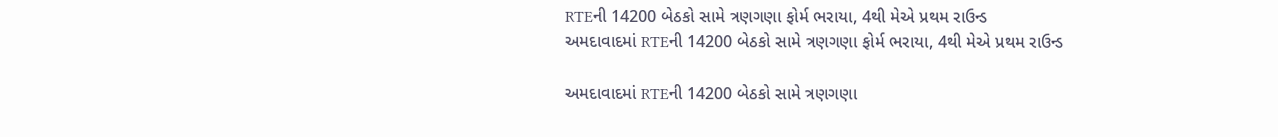RTEની 14200 બેઠકો સામે ત્રણગણા ફોર્મ ભરાયા, 4થી મેએ પ્રથમ રાઉન્ડ
અમદાવાદમાં RTEની 14200 બેઠકો સામે ત્રણગણા ફોર્મ ભરાયા, 4થી મેએ પ્રથમ રાઉન્ડ

અમદાવાદમાં RTEની 14200 બેઠકો સામે ત્રણગણા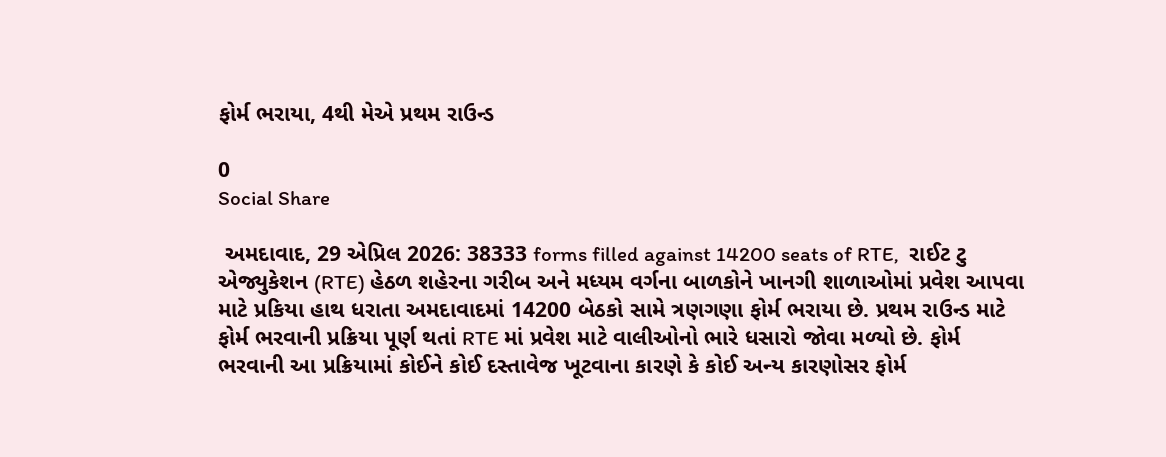ફોર્મ ભરાયા, 4થી મેએ પ્રથમ રાઉન્ડ

0
Social Share

 અમદાવાદ, 29 એપ્રિલ 2026: 38333 forms filled against 14200 seats of RTE,  રાઈટ ટુ એજ્યુકેશન (RTE) હેઠળ શહેરના ગરીબ અને મધ્યમ વર્ગના બાળકોને ખાનગી શાળાઓમાં પ્રવેશ આપવા માટે પ્રકિયા હાથ ધરાતા અમદાવાદમાં 14200 બેઠકો સામે ત્રણગણા ફોર્મ ભરાયા છે. પ્રથમ રાઉન્ડ માટે ફોર્મ ભરવાની પ્રક્રિયા પૂર્ણ થતાં RTE માં પ્રવેશ માટે વાલીઓનો ભારે ધસારો જોવા મળ્યો છે. ફોર્મ ભરવાની આ પ્રક્રિયામાં કોઈને કોઈ દસ્તાવેજ ખૂટવાના કારણે કે કોઈ અન્ય કારણોસર ફોર્મ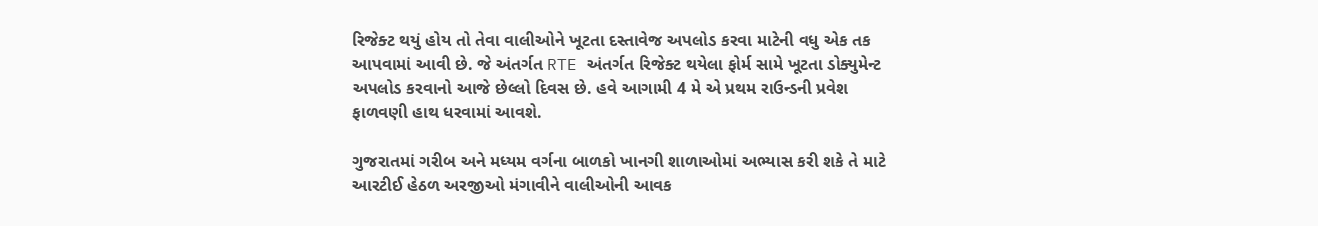રિજેક્ટ થયું હોય તો તેવા વાલીઓને ખૂટતા દસ્તાવેજ અપલોડ કરવા માટેની વધુ એક તક આપવામાં આવી છે. જે અંતર્ગત RTE અંતર્ગત રિજેક્ટ થયેલા ફોર્મ સામે ખૂટતા ડોક્યુમેન્ટ અપલોડ કરવાનો આજે છેલ્લો દિવસ છે. હવે આગામી 4 મે એ પ્રથમ રાઉન્ડની પ્રવેશ ફાળવણી હાથ ધરવામાં આવશે.

ગુજરાતમાં ગરીબ અને મધ્યમ વર્ગના બાળકો ખાનગી શાળાઓમાં અભ્યાસ કરી શકે તે માટે આરટીઈ હેઠળ અરજીઓ મંગાવીને વાલીઓની આવક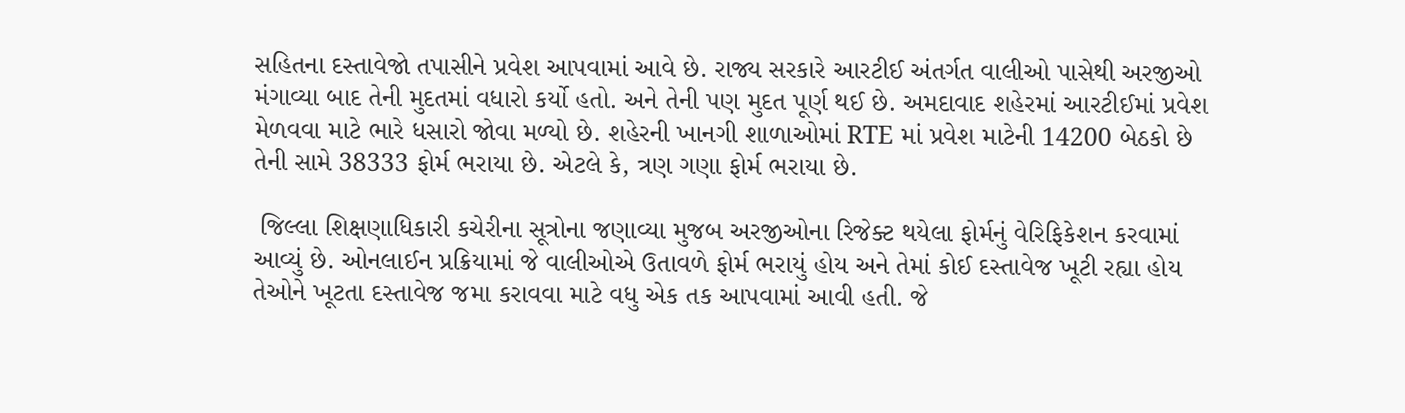સહિતના દસ્તાવેજો તપાસીને પ્રવેશ આપવામાં આવે છે. રાજ્ય સરકારે આરટીઈ અંતર્ગત વાલીઓ પાસેથી અરજીઓ મંગાવ્યા બાદ તેની મુદતમાં વધારો કર્યો હતો. અને તેની પણ મુદત પૂર્ણ થઈ છે. અમદાવાદ શહેરમાં આરટીઈમાં પ્રવેશ મેળવવા માટે ભારે ધસારો જોવા મળ્યો છે. શહેરની ખાનગી શાળાઓમાં RTE માં પ્રવેશ માટેની 14200 બેઠકો છે તેની સામે 38333 ફોર્મ ભરાયા છે. એટલે કે, ત્રણ ગણા ફોર્મ ભરાયા છે.

 જિલ્લા શિક્ષણાધિકારી કચેરીના સૂત્રોના જણાવ્યા મુજબ અરજીઓના રિજેક્ટ થયેલા ફોર્મનું વેરિફિકેશન કરવામાં આવ્યું છે. ઓનલાઈન પ્રક્રિયામાં જે વાલીઓએ ઉતાવળે ફોર્મ ભરાયું હોય અને તેમાં કોઈ દસ્તાવેજ ખૂટી રહ્યા હોય તેઓને ખૂટતા દસ્તાવેજ જમા કરાવવા માટે વધુ એક તક આપવામાં આવી હતી. જે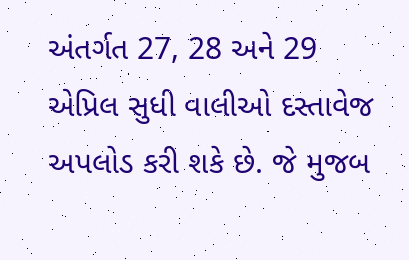અંતર્ગત 27, 28 અને 29 એપ્રિલ સુધી વાલીઓ દસ્તાવેજ અપલોડ કરી શકે છે. જે મુજબ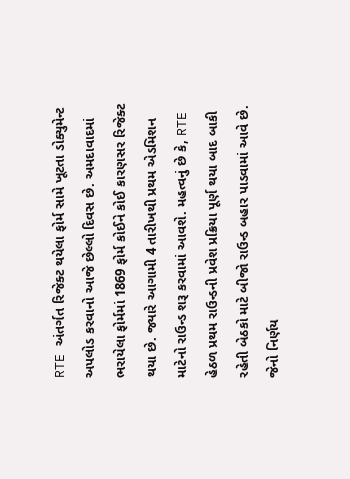RTE અંતર્ગત રિજેક્ટ થયેલા ફોર્મ સામે ખૂટતા ડોક્યુમેન્ટ અપલોડ કરવાનો આજે છેલ્લો દિવસ છે. અમદાવાદમાં ભરાયેલા ફોર્મમાં 1869 ફોર્મ કોઈને કોઈ કારણસર રિજેક્ટ થયા છે. જ્યારે આગામી 4 તારીખથી પ્રથમ એડમિશન માટેનો રાઉન્ડ શરૂ કરવામાં આવશે. મહત્વનું છે કે, RTE હેઠળ પ્રથમ રાઉન્ડની પ્રવેશ પ્રક્રિયા પૂર્ણ થયા બાદ બાકી રહેતી બેઠકો માટે બીજો રાઉન્ડ બહાર પાડવામાં આવે છે. જેનો નિર્ણય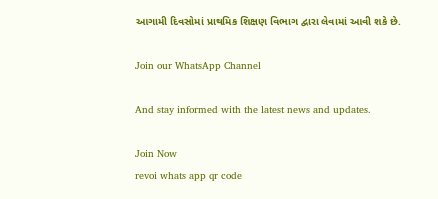આગામી દિવસોમાં પ્રાથમિક શિક્ષણ વિભાગ દ્વારા લેવામાં આવી શકે છે.

Join our WhatsApp Channel

And stay informed with the latest news and updates.

Join Now
revoi whats app qr code